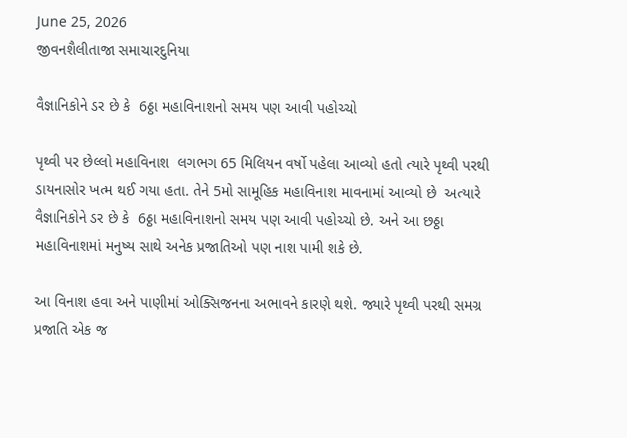June 25, 2026
જીવનશૈલીતાજા સમાચારદુનિયા

વૈજ્ઞાનિકોને ડર છે કે  6ઠ્ઠા મહાવિનાશનો સમય પણ આવી પહોચ્ચો

પૃથ્વી પર છેલ્લો મહાવિનાશ  લગભગ 65 મિલિયન વર્ષો પહેલા આવ્યો હતો ત્યારે પૃથ્વી પરથી ડાયનાસોર ખત્મ થઈ ગયા હતા. તેને 5મો સામૂહિક મહાવિનાશ માવનામાં આવ્યો છે  અત્યારે  વૈજ્ઞાનિકોને ડર છે કે  6ઠ્ઠા મહાવિનાશનો સમય પણ આવી પહોચ્ચો છે. અને આ છઠ્ઠા મહાવિનાશમાં મનુષ્ય સાથે અનેક પ્રજાતિઓ પણ નાશ પામી શકે છે.

આ વિનાશ હવા અને પાણીમાં ઓક્સિજનના અભાવને કારણે થશે. જ્યારે પૃથ્વી પરથી સમગ્ર પ્રજાતિ એક જ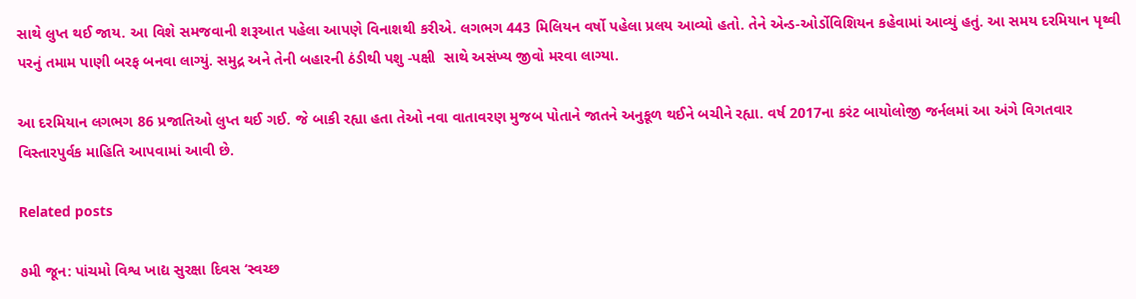સાથે લુપ્ત થઈ જાય. આ વિશે સમજવાની શરૂઆત પહેલા આપણે વિનાશથી કરીએ. લગભગ 443 મિલિયન વર્ષો પહેલા પ્રલય આવ્યો હતો. તેને એન્ડ-ઓર્ડોવિશિયન કહેવામાં આવ્યું હતું. આ સમય દરમિયાન પૃથ્વી પરનું તમામ પાણી બરફ બનવા લાગ્યું. સમુદ્ર અને તેની બહારની ઠંડીથી પશુ -પક્ષી  સાથે અસંખ્ય જીવો મરવા લાગ્યા.

આ દરમિયાન લગભગ 86 પ્રજાતિઓ લુપ્ત થઈ ગઈ. જે બાકી રહ્યા હતા તેઓ નવા વાતાવરણ મુજબ પોતાને જાતને અનુકૂળ થઈને બચીને રહ્યા. વર્ષ 2017ના કરંટ બાયોલોજી જર્નલમાં આ અંગે વિગતવાર વિસ્તારપુર્વક માહિતિ આપવામાં આવી છે.

Related posts

૭મી જૂન: પાંચમો વિશ્વ ખાદ્ય સુરક્ષા દિવસ ‘સ્વચ્છ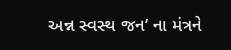અન્ન સ્વસ્થ જન’ ના મંત્રને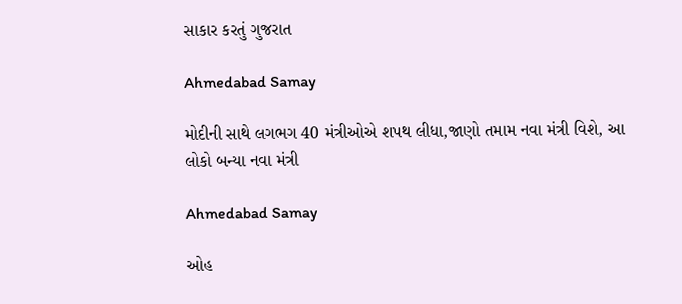સાકાર કરતું ગુજરાત

Ahmedabad Samay

મોદીની સાથે લગભગ 40 મંત્રીઓએ શપથ લીધા,જાણો તમામ નવા મંત્રી વિશે, આ લોકો બન્યા નવા મંત્રી

Ahmedabad Samay

ઓહ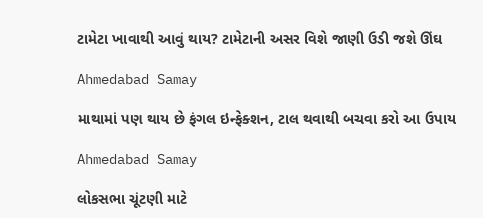ટામેટા ખાવાથી આવું થાય? ટામેટાની અસર વિશે જાણી ઉડી જશે ઊંઘ

Ahmedabad Samay

માથામાં પણ થાય છે ફંગલ ઇન્ફેક્શન, ટાલ થવાથી બચવા કરો આ ઉપાય

Ahmedabad Samay

લોકસભા ચૂંટણી માટે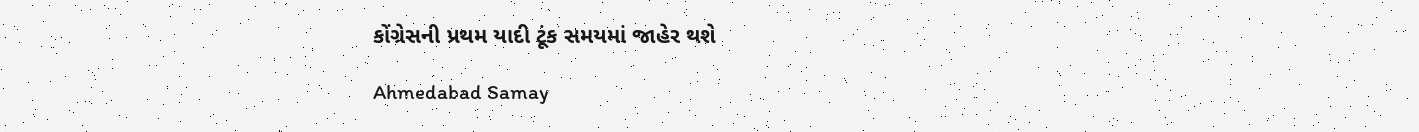કોંગ્રેસની પ્રથમ યાદી ટૂંક સમયમાં જાહેર થશે

Ahmedabad Samay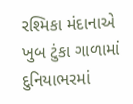રશ્‍મિકા મંદાનાએ ખુબ ટુંકા ગાળામાં દુનિયાભરમાં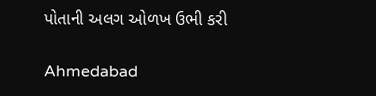પોતાની અલગ ઓળખ ઉભી કરી

Ahmedabad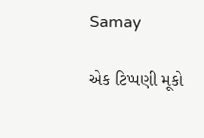Samay

એક ટિપ્પણી મૂકો